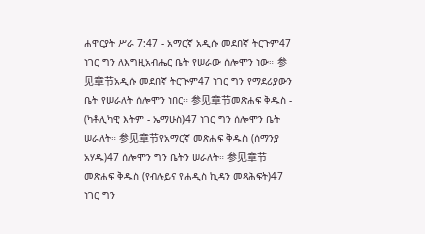ሐዋርያት ሥራ 7:47 - አማርኛ አዲሱ መደበኛ ትርጉም47 ነገር ግን ለእግዚአብሔር ቤት የሠራው ሰሎሞን ነው። 参见章节አዲሱ መደበኛ ትርጒም47 ነገር ግን የማደሪያውን ቤት የሠራለት ሰሎሞን ነበር። 参见章节መጽሐፍ ቅዱስ - (ካቶሊካዊ እትም - ኤማሁስ)47 ነገር ግን ሰሎሞን ቤት ሠራለት። 参见章节የአማርኛ መጽሐፍ ቅዱስ (ሰማንያ አሃዱ)47 ሰሎሞን ግን ቤትን ሠራለት። 参见章节መጽሐፍ ቅዱስ (የብሉይና የሐዲስ ኪዳን መጻሕፍት)47 ነገር ግን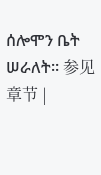ሰሎሞን ቤት ሠራለት። 参见章节 |